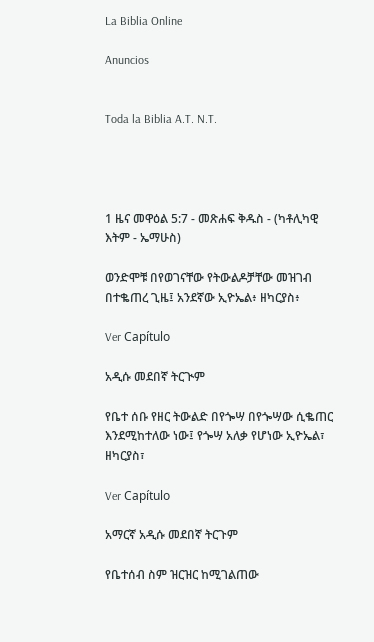La Biblia Online

Anuncios


Toda la Biblia A.T. N.T.




1 ዜና መዋዕል 5:7 - መጽሐፍ ቅዱስ - (ካቶሊካዊ እትም - ኤማሁስ)

ወንድሞቹ በየወገናቸው የትውልዶቻቸው መዝገብ በተቈጠረ ጊዜ፤ አንደኛው ኢዮኤል፥ ዘካርያስ፥

Ver Capítulo

አዲሱ መደበኛ ትርጒም

የቤተ ሰቡ የዘር ትውልድ በየጐሣ በየጐሣው ሲቈጠር እንደሚከተለው ነው፤ የጐሣ አለቃ የሆነው ኢዮኤል፣ ዘካርያስ፣

Ver Capítulo

አማርኛ አዲሱ መደበኛ ትርጉም

የቤተሰብ ስም ዝርዝር ከሚገልጠው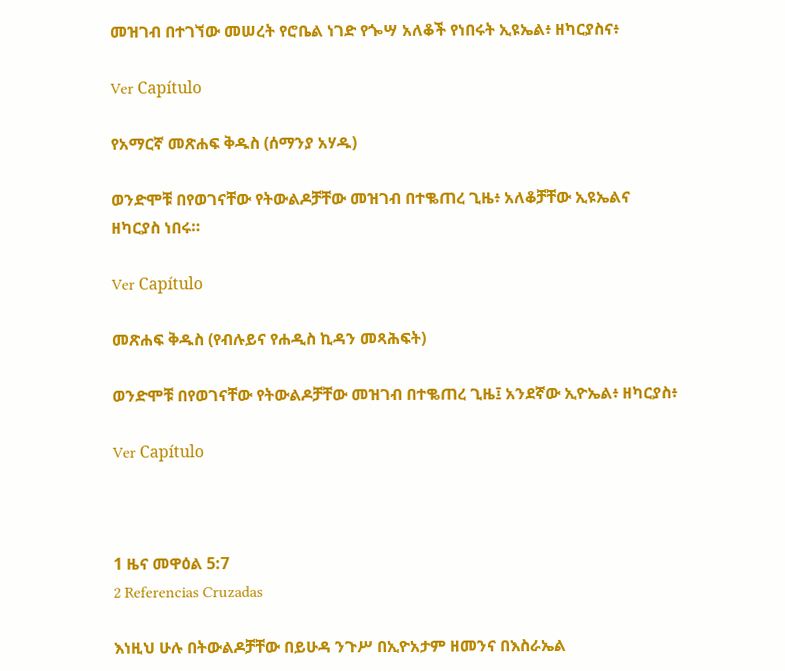መዝገብ በተገኘው መሠረት የሮቤል ነገድ የጐሣ አለቆች የነበሩት ኢዩኤል፥ ዘካርያስና፥

Ver Capítulo

የአማርኛ መጽሐፍ ቅዱስ (ሰማንያ አሃዱ)

ወንድሞቹ በየወገናቸው የትውልዶቻቸው መዝገብ በተቈጠረ ጊዜ፥ አለቆቻቸው ኢዩኤልና ዘካርያስ ነበሩ።

Ver Capítulo

መጽሐፍ ቅዱስ (የብሉይና የሐዲስ ኪዳን መጻሕፍት)

ወንድሞቹ በየወገናቸው የትውልዶቻቸው መዝገብ በተቈጠረ ጊዜ፤ አንደኛው ኢዮኤል፥ ዘካርያስ፥

Ver Capítulo



1 ዜና መዋዕል 5:7
2 Referencias Cruzadas

እነዚህ ሁሉ በትውልዶቻቸው በይሁዳ ንጉሥ በኢዮአታም ዘመንና በእስራኤል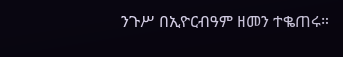ንጉሥ በኢዮርብዓም ዘመን ተቈጠሩ።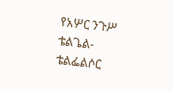የአሦር ንጉሥ ቴልጌል-ቴልፌልሶር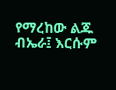የማረከው ልጁ ብኤራ፤ እርሱም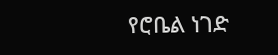የሮቤል ነገድ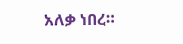አለቃ ነበረ።